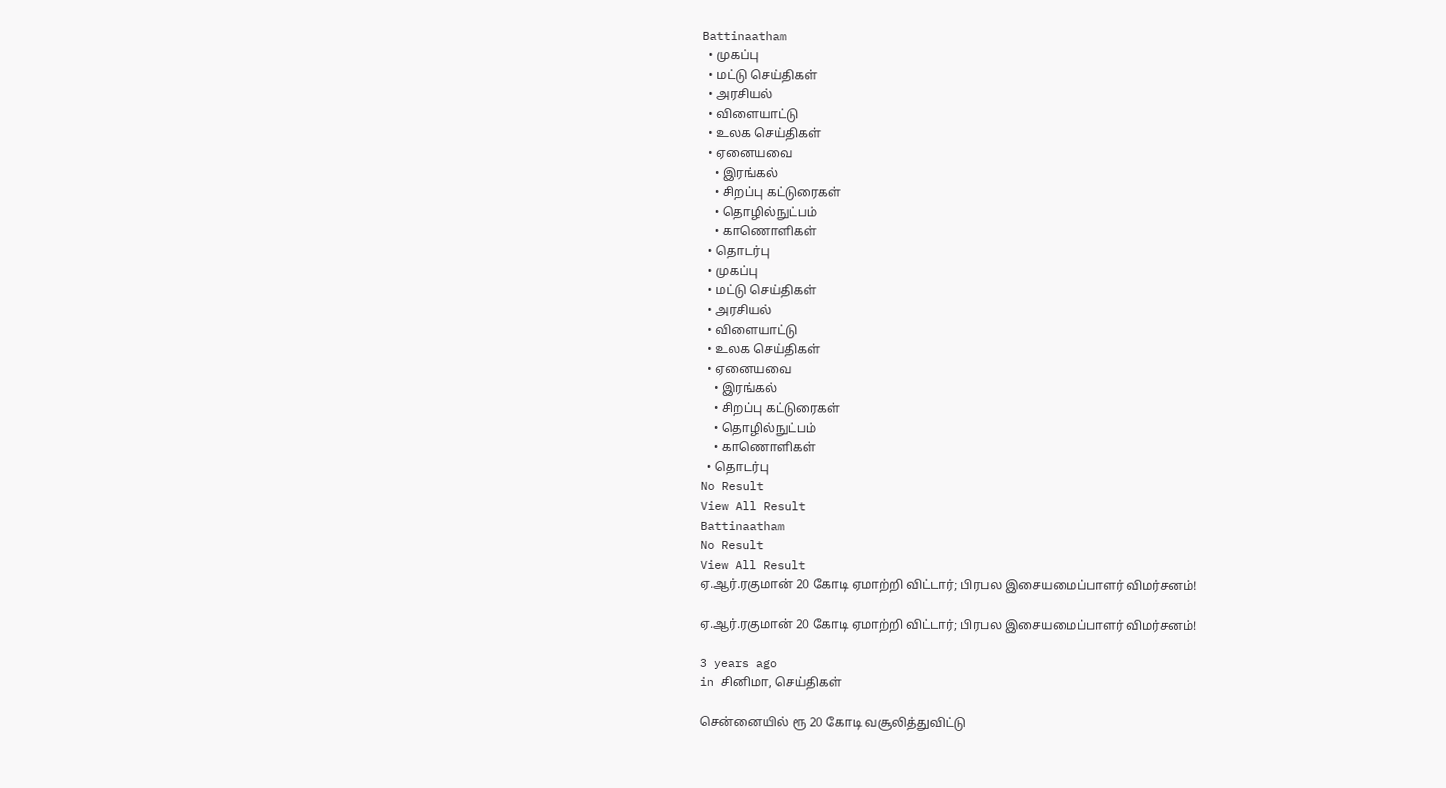Battinaatham
  • முகப்பு
  • மட்டு செய்திகள்
  • அரசியல்
  • விளையாட்டு
  • உலக செய்திகள்
  • ஏனையவை
    • இரங்கல்
    • சிறப்பு கட்டுரைகள்
    • தொழில்நுட்பம்
    • காணொளிகள்
  • தொடர்பு
  • முகப்பு
  • மட்டு செய்திகள்
  • அரசியல்
  • விளையாட்டு
  • உலக செய்திகள்
  • ஏனையவை
    • இரங்கல்
    • சிறப்பு கட்டுரைகள்
    • தொழில்நுட்பம்
    • காணொளிகள்
  • தொடர்பு
No Result
View All Result
Battinaatham
No Result
View All Result
ஏ.ஆர்.ரகுமான் 20 கோடி ஏமாற்றி விட்டார்; பிரபல இசையமைப்பாளர் விமர்சனம்!

ஏ.ஆர்.ரகுமான் 20 கோடி ஏமாற்றி விட்டார்; பிரபல இசையமைப்பாளர் விமர்சனம்!

3 years ago
in சினிமா, செய்திகள்

சென்னையில் ரூ 20 கோடி வசூலித்துவிட்டு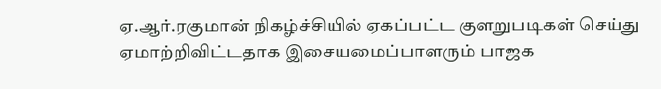ஏ.ஆர்.ரகுமான் நிகழ்ச்சியில் ஏகப்பட்ட குளறுபடிகள் செய்து ஏமாற்றிவிட்டதாக இசையமைப்பாளரும் பாஜக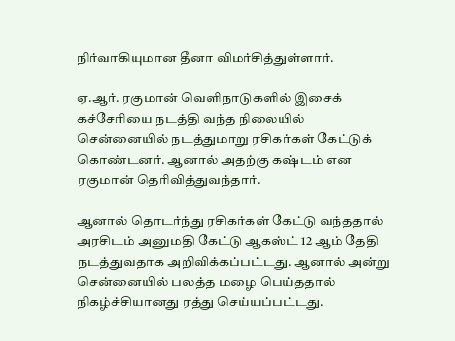நிர்வாகியுமான தீனா விமர்சித்துள்ளார்.

ஏ.ஆர். ரகுமான் வெளிநாடுகளில் இசைக் கச்சேரியை நடத்தி வந்த நிலையில் சென்னையில் நடத்துமாறு ரசிகர்கள் கேட்டுக் கொண்டனர். ஆனால் அதற்கு கஷ்டம் என ரகுமான் தெரிவித்துவந்தார்.

ஆனால் தொடர்ந்து ரசிகர்கள் கேட்டு வந்ததால் அரசிடம் அனுமதி கேட்டு ஆகஸ்ட் 12 ஆம் தேதி நடத்துவதாக அறிவிக்கப்பட்டது. ஆனால் அன்று சென்னையில் பலத்த மழை பெய்ததால் நிகழ்ச்சியானது ரத்து செய்யப்பட்டது.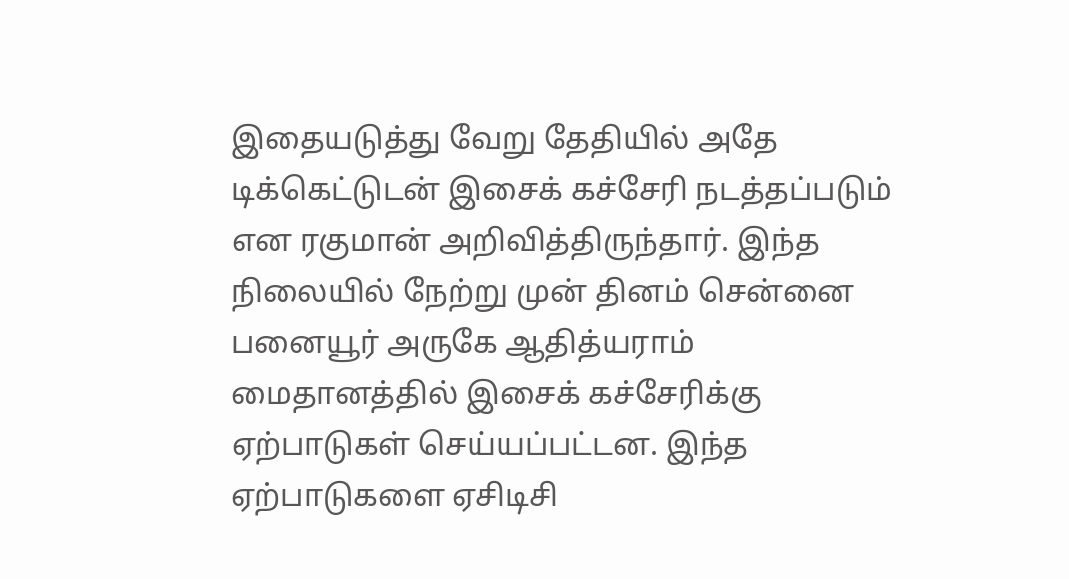இதையடுத்து வேறு தேதியில் அதே டிக்கெட்டுடன் இசைக் கச்சேரி நடத்தப்படும் என ரகுமான் அறிவித்திருந்தார். இந்த நிலையில் நேற்று முன் தினம் சென்னை பனையூர் அருகே ஆதித்யராம் மைதானத்தில் இசைக் கச்சேரிக்கு ஏற்பாடுகள் செய்யப்பட்டன. இந்த ஏற்பாடுகளை ஏசிடிசி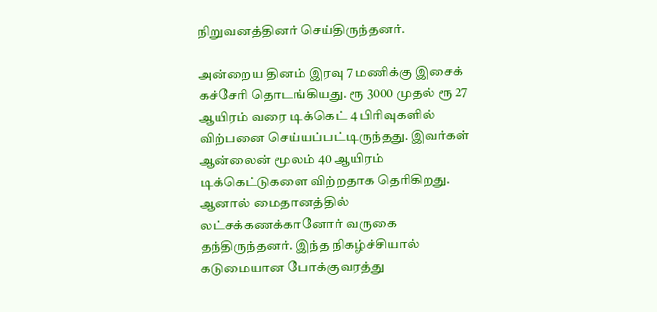நிறுவனத்தினர் செய்திருந்தனர்.

அன்றைய தினம் இரவு 7 மணிக்கு இசைக் கச்சேரி தொடங்கியது. ரூ 3000 முதல் ரூ 27 ஆயிரம் வரை டிக்கெட் 4 பிரிவுகளில் விற்பனை செய்யப்பட்டிருந்தது. இவர்கள் ஆன்லைன் மூலம் 40 ஆயிரம் டிக்கெட்டுகளை விற்றதாக தெரிகிறது. ஆனால் மைதானத்தில் லட்சக்கணக்கானோர் வருகை தந்திருந்தனர். இந்த நிகழ்ச்சியால் கடுமையான போக்குவரத்து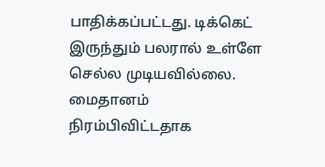பாதிக்கப்பட்டது. டிக்கெட் இருந்தும் பலரால் உள்ளே செல்ல முடியவில்லை. மைதானம் நிரம்பிவிட்டதாக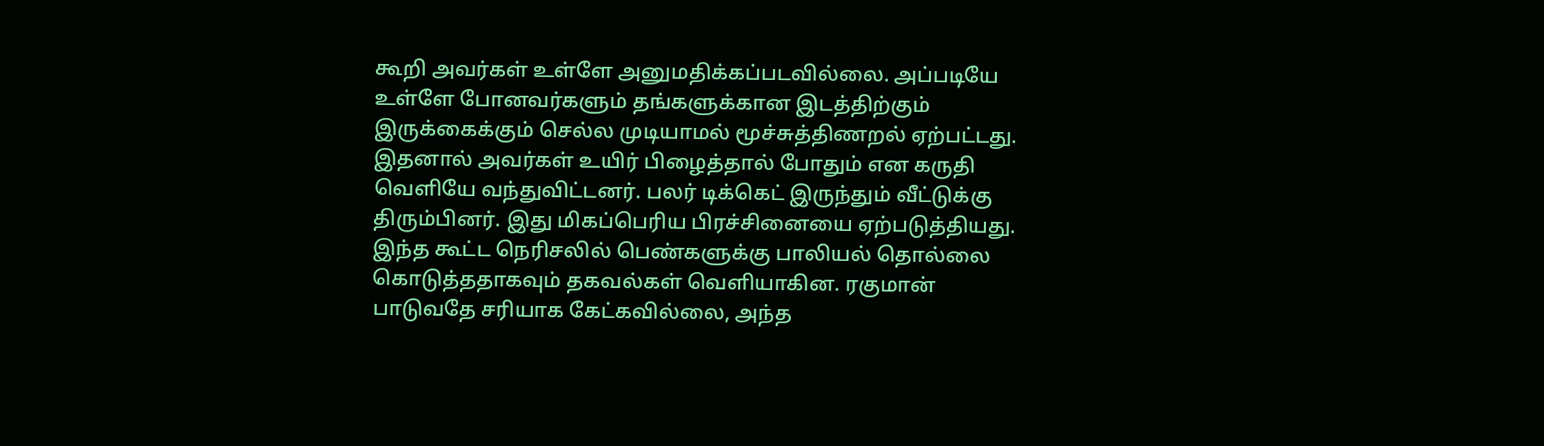கூறி அவர்கள் உள்ளே அனுமதிக்கப்படவில்லை. அப்படியே உள்ளே போனவர்களும் தங்களுக்கான இடத்திற்கும் இருக்கைக்கும் செல்ல முடியாமல் மூச்சுத்திணறல் ஏற்பட்டது. இதனால் அவர்கள் உயிர் பிழைத்தால் போதும் என கருதி வெளியே வந்துவிட்டனர். பலர் டிக்கெட் இருந்தும் வீட்டுக்கு திரும்பினர். இது மிகப்பெரிய பிரச்சினையை ஏற்படுத்தியது. இந்த கூட்ட நெரிசலில் பெண்களுக்கு பாலியல் தொல்லை கொடுத்ததாகவும் தகவல்கள் வெளியாகின. ரகுமான் பாடுவதே சரியாக கேட்கவில்லை, அந்த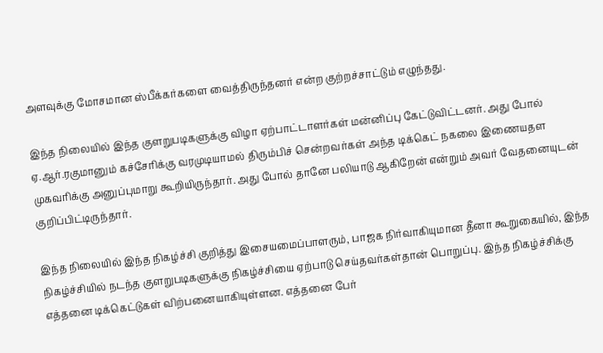அளவுக்கு மோசமான ஸ்பீக்கர்களை வைத்திருந்தனர் என்ற குற்றச்சாட்டும் எழுந்தது.

இந்த நிலையில் இந்த குளறுபடிகளுக்கு விழா ஏற்பாட்டாளர்கள் மன்னிப்பு கேட்டுவிட்டனர். அது போல் ஏ.ஆர்.ரகுமானும் கச்சேரிக்கு வரமுடியாமல் திரும்பிச் சென்றவர்கள் அந்த டிக்கெட் நகலை இணையதள முகவரிக்கு அனுப்புமாறு கூறியிருந்தார். அது போல் தானே பலியாடு ஆகிறேன் என்றும் அவர் வேதனையுடன் குறிப்பிட்டிருந்தார்.

இந்த நிலையில் இந்த நிகழ்ச்சி குறித்து இசையமைப்பாளரும், பாஜக நிர்வாகியுமான தீனா கூறுகையில், இந்த நிகழ்ச்சியில் நடந்த குளறுபடிகளுக்கு நிகழ்ச்சியை ஏற்பாடு செய்தவர்கள்தான் பொறுப்பு. இந்த நிகழ்ச்சிக்கு எத்தனை டிக்கெட்டுகள் விற்பனையாகியுள்ளன. எத்தனை பேர்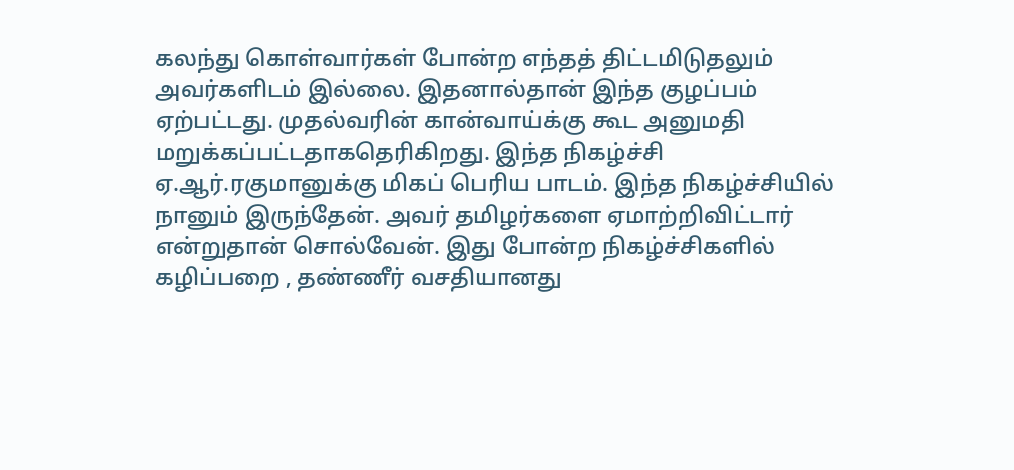கலந்து கொள்வார்கள் போன்ற எந்தத் திட்டமிடுதலும் அவர்களிடம் இல்லை. இதனால்தான் இந்த குழப்பம் ஏற்பட்டது. முதல்வரின் கான்வாய்க்கு கூட அனுமதி மறுக்கப்பட்டதாகதெரிகிறது. இந்த நிகழ்ச்சி ஏ.ஆர்.ரகுமானுக்கு மிகப் பெரிய பாடம். இந்த நிகழ்ச்சியில் நானும் இருந்தேன். அவர் தமிழர்களை ஏமாற்றிவிட்டார் என்றுதான் சொல்வேன். இது போன்ற நிகழ்ச்சிகளில் கழிப்பறை , தண்ணீர் வசதியானது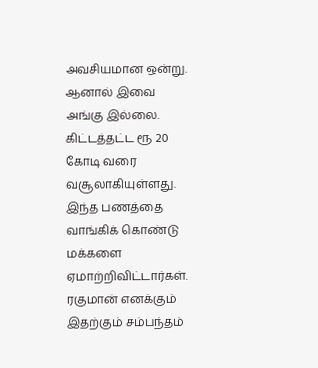அவசியமான ஒன்று. ஆனால் இவை அங்கு இல்லை. கிட்டத்தட்ட ரூ 20 கோடி வரை வசூலாகியுள்ளது. இந்த பணத்தை வாங்கிக் கொண்டு மக்களை ஏமாற்றிவிட்டார்கள். ரகுமான் எனக்கும் இதற்கும் சம்பந்தம்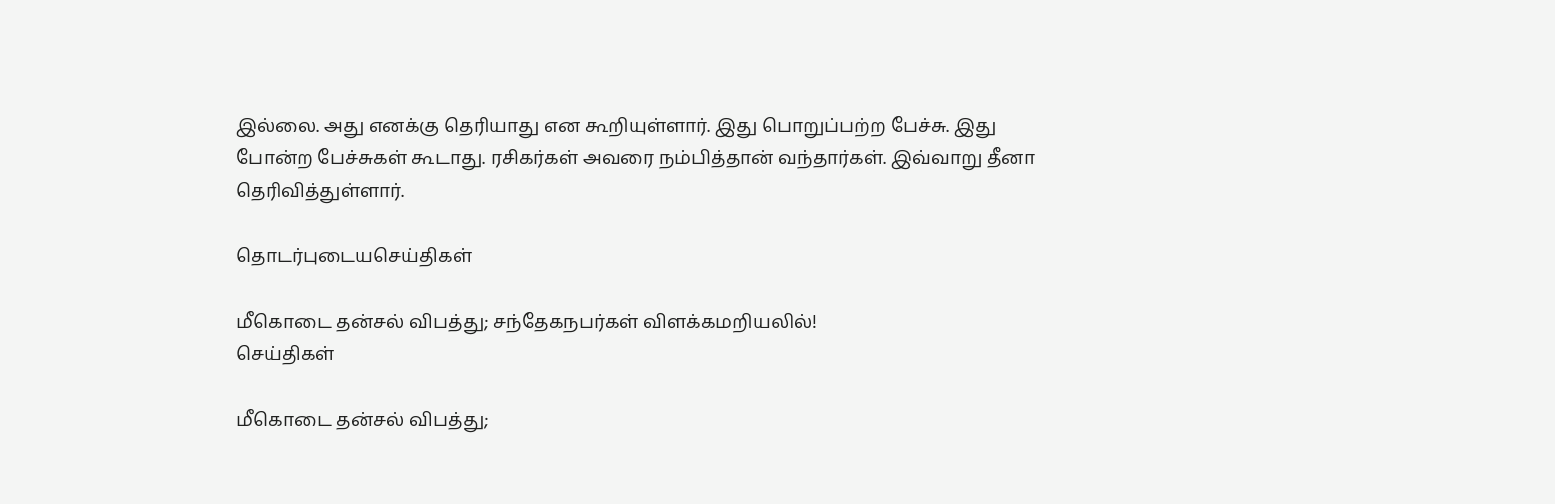இல்லை. அது எனக்கு தெரியாது என கூறியுள்ளார். இது பொறுப்பற்ற பேச்சு. இது போன்ற பேச்சுகள் கூடாது. ரசிகர்கள் அவரை நம்பித்தான் வந்தார்கள். இவ்வாறு தீனா தெரிவித்துள்ளார்.

தொடர்புடையசெய்திகள்

மீகொடை தன்சல் விபத்து; சந்தேகநபர்கள் விளக்கமறியலில்!
செய்திகள்

மீகொடை தன்சல் விபத்து;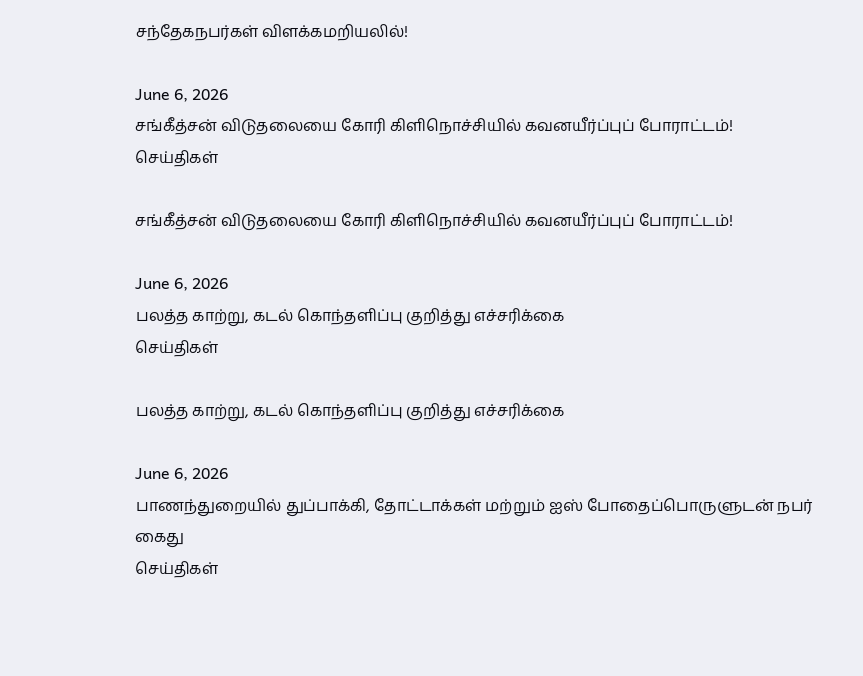சந்தேகநபர்கள் விளக்கமறியலில்!

June 6, 2026
சங்கீத்சன் விடுதலையை கோரி கிளிநொச்சியில் கவனயீர்ப்புப் போராட்டம்!
செய்திகள்

சங்கீத்சன் விடுதலையை கோரி கிளிநொச்சியில் கவனயீர்ப்புப் போராட்டம்!

June 6, 2026
பலத்த காற்று, கடல் கொந்தளிப்பு குறித்து எச்சரிக்கை
செய்திகள்

பலத்த காற்று, கடல் கொந்தளிப்பு குறித்து எச்சரிக்கை

June 6, 2026
பாணந்துறையில் துப்பாக்கி, தோட்டாக்கள் மற்றும் ஐஸ் போதைப்பொருளுடன் நபர் கைது
செய்திகள்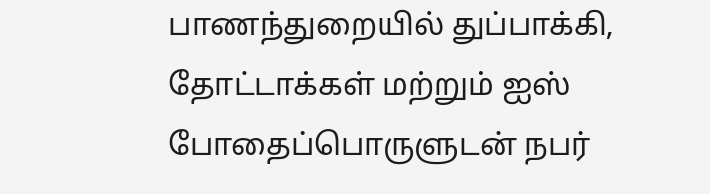பாணந்துறையில் துப்பாக்கி, தோட்டாக்கள் மற்றும் ஐஸ் போதைப்பொருளுடன் நபர்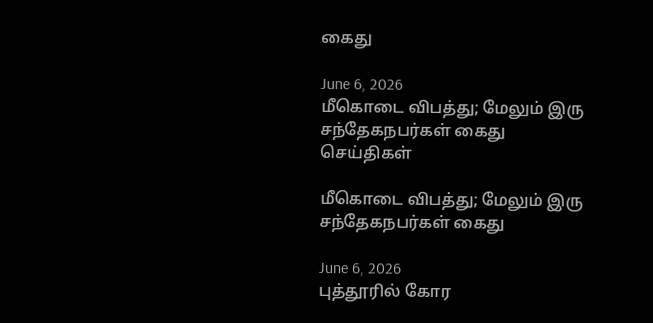கைது

June 6, 2026
மீகொடை விபத்து; மேலும் இரு சந்தேகநபர்கள் கைது
செய்திகள்

மீகொடை விபத்து; மேலும் இரு சந்தேகநபர்கள் கைது

June 6, 2026
புத்தூரில் கோர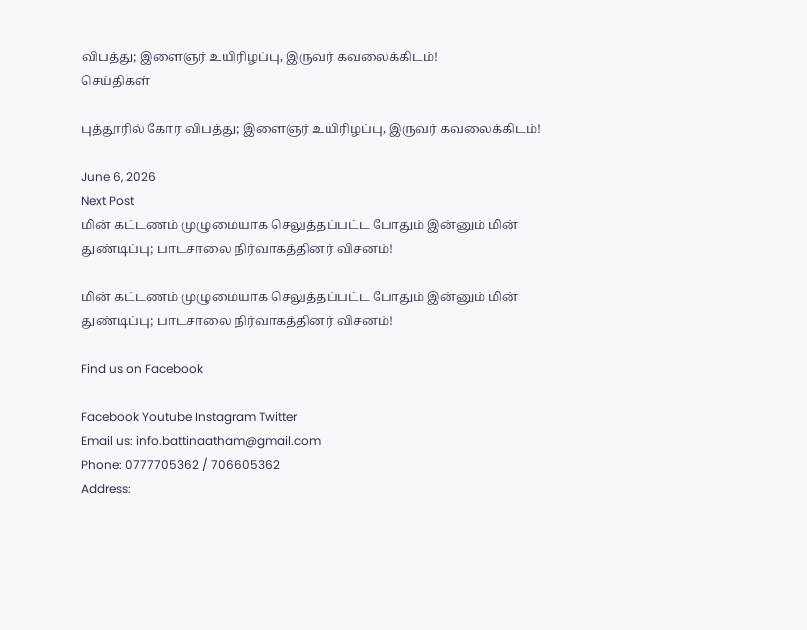விபத்து; இளைஞர் உயிரிழப்பு, இருவர் கவலைக்கிடம்!
செய்திகள்

புத்தூரில் கோர விபத்து; இளைஞர் உயிரிழப்பு, இருவர் கவலைக்கிடம்!

June 6, 2026
Next Post
மின் கட்டணம் முழுமையாக செலுத்தப்பட்ட போதும் இன்னும் மின் துண்டிப்பு; பாடசாலை நிர்வாகத்தினர் விசனம்!

மின் கட்டணம் முழுமையாக செலுத்தப்பட்ட போதும் இன்னும் மின் துண்டிப்பு; பாடசாலை நிர்வாகத்தினர் விசனம்!

Find us on Facebook

Facebook Youtube Instagram Twitter
Email us: info.battinaatham@gmail.com
Phone: 0777705362 / 706605362
Address: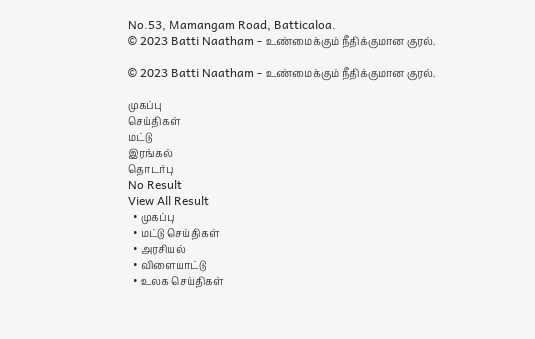No.53, Mamangam Road, Batticaloa.
© 2023 Batti Naatham - உண்மைக்கும் நீதிக்குமான குரல்.

© 2023 Batti Naatham - உண்மைக்கும் நீதிக்குமான குரல்.

முகப்பு
செய்திகள்
மட்டு
இரங்கல்
தொடர்பு
No Result
View All Result
  • முகப்பு
  • மட்டு செய்திகள்
  • அரசியல்
  • விளையாட்டு
  • உலக செய்திகள்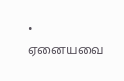• ஏனையவை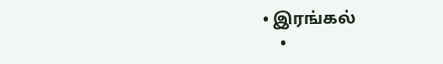• இரங்கல்
    •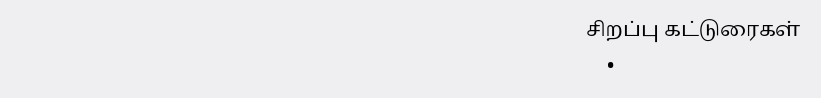சிறப்பு கட்டுரைகள்
    •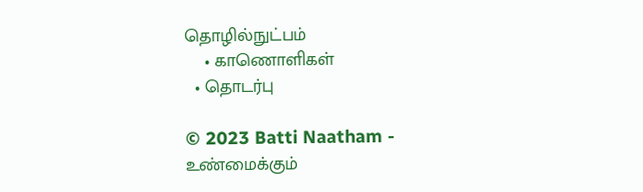தொழில்நுட்பம்
    • காணொளிகள்
  • தொடர்பு

© 2023 Batti Naatham - உண்மைக்கும்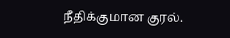நீதிக்குமான குரல்.